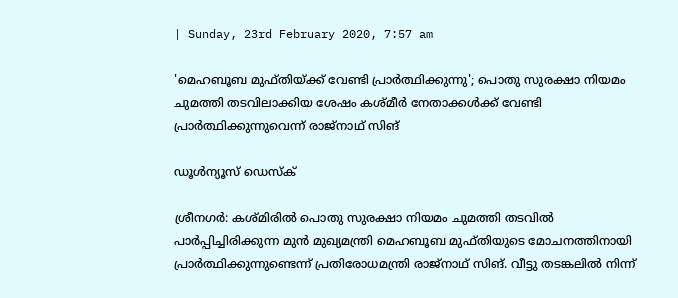| Sunday, 23rd February 2020, 7:57 am

'മെഹബൂബ മുഫ്തിയ്ക്ക് വേണ്ടി പ്രാര്‍ത്ഥിക്കുന്നു'; പൊതു സുരക്ഷാ നിയമം ചുമത്തി തടവിലാക്കിയ ശേഷം കശ്മീര്‍ നേതാക്കള്‍ക്ക് വേണ്ടി പ്രാര്‍ത്ഥിക്കുന്നുവെന്ന് രാജ്‌നാഥ് സിങ്

ഡൂള്‍ന്യൂസ് ഡെസ്‌ക്

ശ്രീനഗര്‍: കശ്മിരില്‍ പൊതു സുരക്ഷാ നിയമം ചുമത്തി തടവില്‍ പാര്‍പ്പിച്ചിരിക്കുന്ന മുന്‍ മുഖ്യമന്ത്രി മെഹബൂബ മുഫ്തിയുടെ മോചനത്തിനായി പ്രാര്‍ത്ഥിക്കുന്നുണ്ടെന്ന് പ്രതിരോധമന്ത്രി രാജ്‌നാഥ് സിങ്. വീട്ടു തടങ്കലില്‍ നിന്ന്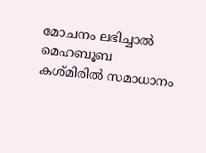മോചനം ലഭിച്ചാല്‍ മെഹബൂബ  കശ്മിരില്‍ സമാധാനം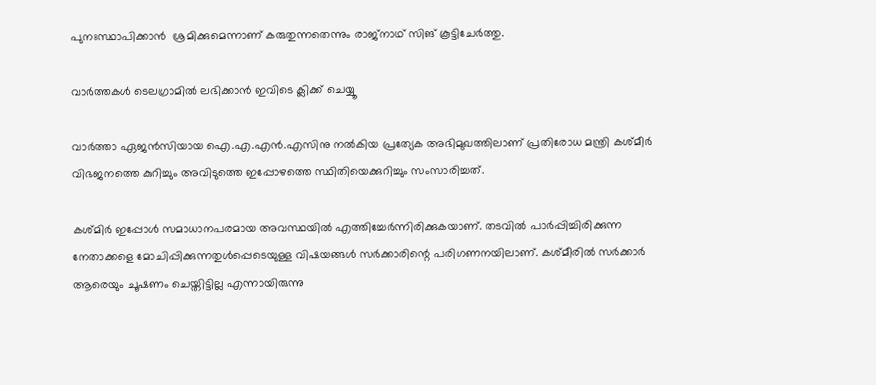പുനഃസ്ഥാപിക്കാന്‍  ശ്രമിക്കുമെന്നാണ് കരുതുന്നതെന്നും രാജ്‌നാഥ് സിങ് കൂട്ടിചേര്‍ത്തു.

വാര്‍ത്തകള്‍ ടെലഗ്രാമില്‍ ലഭിക്കാന്‍ ഇവിടെ ക്ലിക്ക് ചെയ്യൂ

വാര്‍ത്താ ഏജന്‍സിയായ ഐ.എ.എന്‍.എസിനു നല്‍കിയ പ്രത്യേക അഭിമുഖത്തിലാണ് പ്രതിരോധ മന്ത്രി കശ്മീര്‍ വിഭജനത്തെ കുറിച്ചും അവിടുത്തെ ഇപ്പോഴത്തെ സ്ഥിതിയെക്കുറിച്ചും സംസാരിച്ചത്.

കശ്മിര്‍ ഇപ്പോള്‍ സമാധാനപരമായ അവസ്ഥയില്‍ എത്തിച്ചേര്‍ന്നിരിക്കുകയാണ്. തടവില്‍ പാര്‍പ്പിച്ചിരിക്കുന്ന നേതാക്കളെ മോചിപ്പിക്കുന്നതുള്‍പ്പെടെയുള്ള വിഷയങ്ങള്‍ സര്‍ക്കാരിന്റെ പരിഗണനയിലാണ്. കശ്മീരില്‍ സര്‍ക്കാര്‍ ആരെയും ചൂഷണം ചെയ്തിട്ടില്ല എന്നായിരുന്നു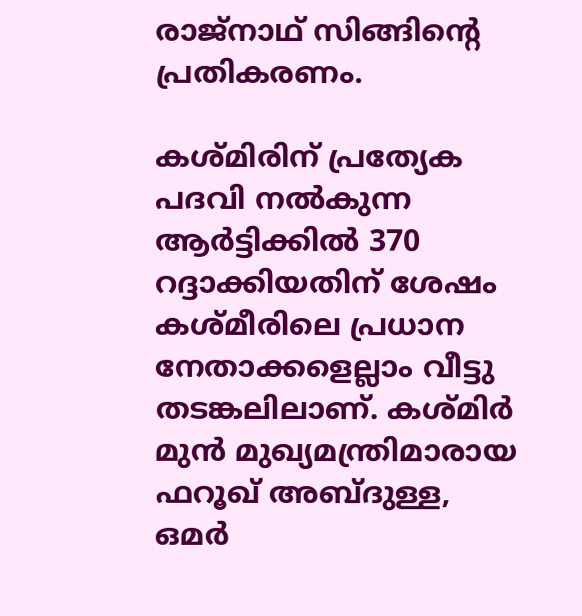രാജ്‌നാഥ് സിങ്ങിന്റെ പ്രതികരണം.

കശ്മിരിന് പ്രത്യേക പദവി നല്‍കുന്ന ആര്‍ട്ടിക്കില്‍ 370 റദ്ദാക്കിയതിന് ശേഷം കശ്മീരിലെ പ്രധാന നേതാക്കളെല്ലാം വീട്ടു തടങ്കലിലാണ്. കശ്മിര്‍ മുന്‍ മുഖ്യമന്ത്രിമാരായ ഫറൂഖ് അബ്ദുള്ള,  ഒമര്‍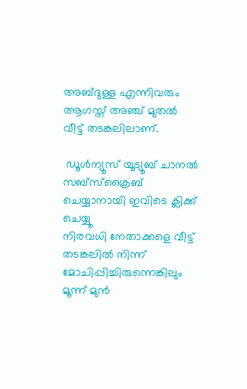അബ്ദുള്ള എന്നിവരും ആഗസ്ത് അഞ്ച് മുതല്‍ വീട്ട് തടങ്കലിലാണ്.

 ഡൂൾന്യൂസ് യൂട്യൂബ് ചാനൽ സബ്സ്ക്രൈബ് ചെയ്യാനായി ഇവിടെ ക്ലിക്ക് ചെയ്യൂ
നിരവധി നേതാക്കളെ വീട്ട് തടങ്കലില്‍ നിന്ന് മോചിപ്പിച്ചിരുന്നെങ്കിലും മൂന്ന് മുന്‍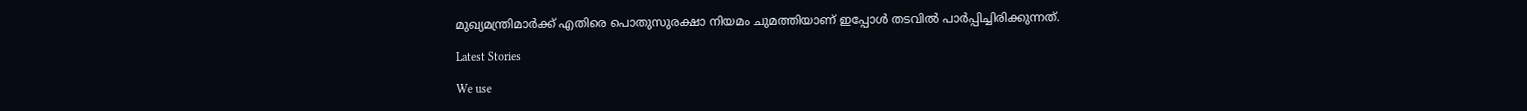മുഖ്യമന്ത്രിമാര്‍ക്ക് എതിരെ പൊതുസുരക്ഷാ നിയമം ചുമത്തിയാണ് ഇപ്പോള്‍ തടവില്‍ പാര്‍പ്പിച്ചിരിക്കുന്നത്.

Latest Stories

We use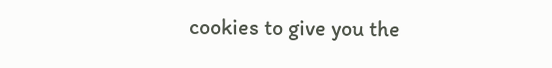cookies to give you the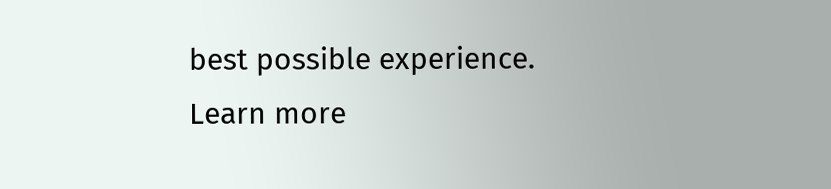best possible experience. Learn more